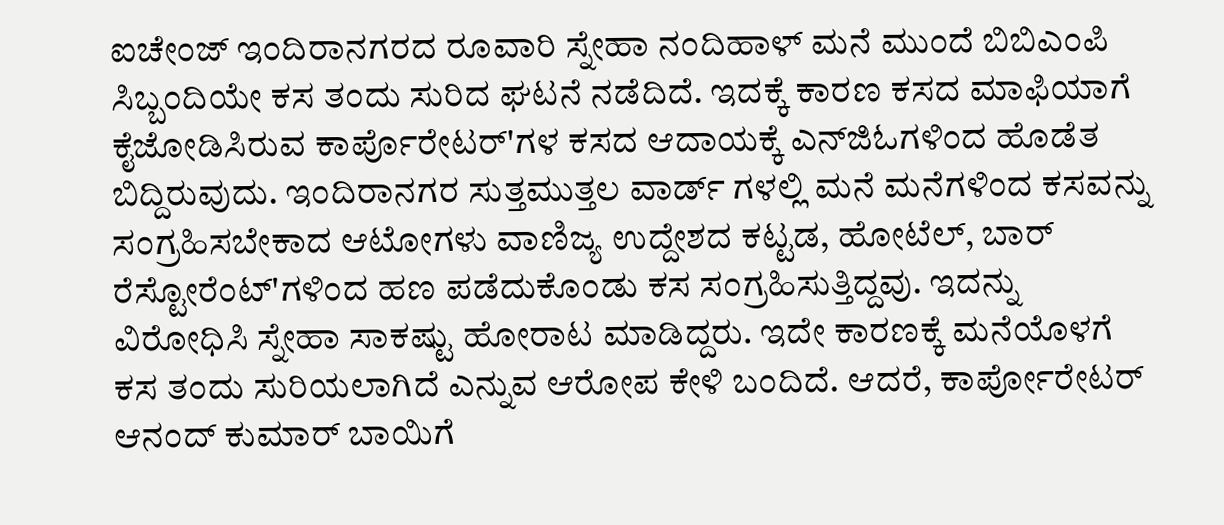ಐಚೇಂಜ್ ಇಂದಿರಾನಗರದ ರೂವಾರಿ ಸ್ನೇಹಾ ನಂದಿಹಾಳ್ ಮನೆ ಮುಂದೆ ಬಿಬಿಎಂಪಿ ಸಿಬ್ಬಂದಿಯೇ ಕಸ ತಂದು ಸುರಿದ ಘಟನೆ ನಡೆದಿದೆ. ಇದಕ್ಕೆ ಕಾರಣ ಕಸದ ಮಾಫಿಯಾಗೆ ಕೈಜೋಡಿಸಿರುವ ಕಾರ್ಪೊರೇಟರ್‌'ಗಳ ಕಸದ ಆದಾಯಕ್ಕೆ ಎನ್‌ಜಿಓಗಳಿಂದ ಹೊಡೆತ ಬಿದ್ದಿರುವುದು. ಇಂದಿರಾನಗರ ಸುತ್ತಮುತ್ತಲ ವಾರ್ಡ್ ಗಳಲ್ಲಿ ಮನೆ ಮನೆಗಳಿಂದ ಕಸವನ್ನು ಸಂಗ್ರಹಿಸಬೇಕಾದ ಆಟೋಗಳು ವಾಣಿಜ್ಯ ಉದ್ದೇಶದ ಕಟ್ಟಡ, ಹೋಟೆಲ್, ಬಾರ್ ರೆಸ್ಟೋರೆಂಟ್'ಗಳಿಂದ ಹಣ ಪಡೆದುಕೊಂಡು ಕಸ ಸಂಗ್ರಹಿಸುತ್ತಿದ್ದವು. ಇದನ್ನು ವಿರೋಧಿಸಿ ಸ್ನೇಹಾ ಸಾಕಷ್ಟು ಹೋರಾಟ ಮಾಡಿದ್ದರು. ಇದೇ ಕಾರಣಕ್ಕೆ ಮನೆಯೊಳಗೆ ಕಸ ತಂದು ಸುರಿಯಲಾಗಿದೆ ಎನ್ನುವ ಆರೋಪ ಕೇಳಿ ಬಂದಿದೆ. ಆದರೆ, ಕಾರ್ಪೋರೇಟರ್ ಆನಂದ್ ಕುಮಾರ್ ಬಾಯಿಗೆ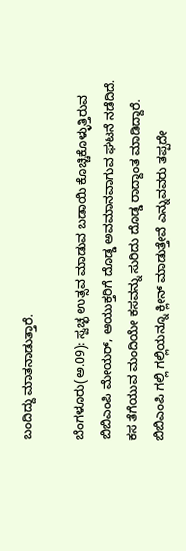ಬಂದಿದ್ದು ಮಾತನಾಡುತ್ತಾರೆ.

ಬೆಂಗಳೂರು(ಅ.09): ಸ್ವಚ್ಛ ಉತ್ಸವ ಮಾಡುವ ಬಡಾಯಿ ಕೊಚ್ಚಿಕೊಳ್ಳುತ್ತಿರುವ ಬಿಬಿಎಂಪಿ ಮೇಯರ್, ಆಯುಕ್ತರಿಗೆ ದೊಡ್ಡ ಅವಮಾನವಾಗುವ ಘಟನೆ ನಡೆದಿದೆ. ಕಸ ತೆಗೆಯುವ ಮಂದಿಯೇ ಕಸವನ್ನು ಸುರಿದು ದೊಡ್ಡ ರಾದ್ದಾಂತ ಮಾಡಿದ್ದಾರೆ. ಬಿಬಿಎಂಪಿ ಗಲ್ಲಿ ಗಲ್ಲಿಯನ್ನೂ ಕ್ಲೀನ್ ಮಾಡುತ್ತೇವೆ ಎನ್ನುವವರು ತಪ್ಪದೇ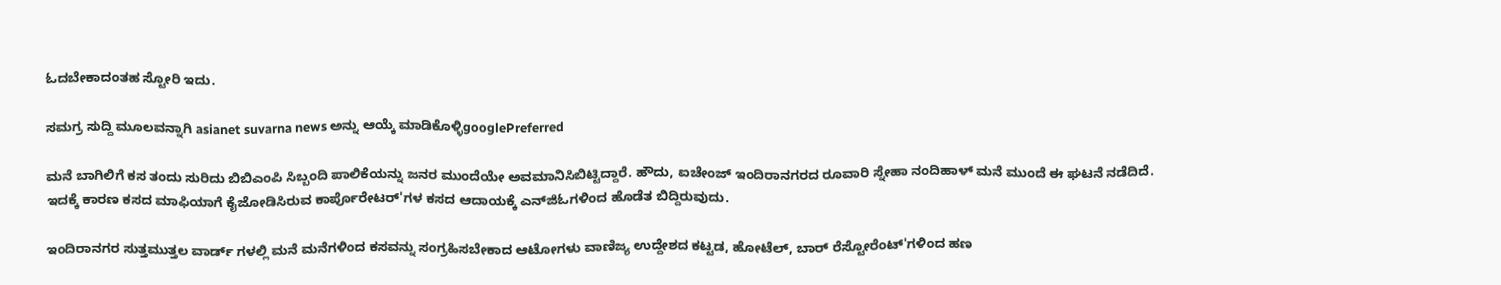ಓದಬೇಕಾದಂತಹ ಸ್ಟೋರಿ ಇದು.

ಸಮಗ್ರ ಸುದ್ದಿ ಮೂಲವನ್ನಾಗಿ asianet suvarna news ಅನ್ನು ಆಯ್ಕೆ ಮಾಡಿಕೊಳ್ಳಿgooglePreferred

ಮನೆ ಬಾಗಿಲಿಗೆ ಕಸ ತಂದು ಸುರಿದು ಬಿಬಿಎಂಪಿ ಸಿಬ್ಬಂದಿ ಪಾಲಿಕೆಯನ್ನು ಜನರ ಮುಂದೆಯೇ ಅವಮಾನಿಸಿಬಿಟ್ಟಿದ್ದಾರೆ. ಹೌದು, ಐಚೇಂಜ್ ಇಂದಿರಾನಗರದ ರೂವಾರಿ ಸ್ನೇಹಾ ನಂದಿಹಾಳ್ ಮನೆ ಮುಂದೆ ಈ ಘಟನೆ ನಡೆದಿದೆ. ಇದಕ್ಕೆ ಕಾರಣ ಕಸದ ಮಾಫಿಯಾಗೆ ಕೈಜೋಡಿಸಿರುವ ಕಾರ್ಪೊರೇಟರ್‌'ಗಳ ಕಸದ ಆದಾಯಕ್ಕೆ ಎನ್‌ಜಿಓಗಳಿಂದ ಹೊಡೆತ ಬಿದ್ದಿರುವುದು.

ಇಂದಿರಾನಗರ ಸುತ್ತಮುತ್ತಲ ವಾರ್ಡ್ ಗಳಲ್ಲಿ ಮನೆ ಮನೆಗಳಿಂದ ಕಸವನ್ನು ಸಂಗ್ರಹಿಸಬೇಕಾದ ಆಟೋಗಳು ವಾಣಿಜ್ಯ ಉದ್ದೇಶದ ಕಟ್ಟಡ, ಹೋಟೆಲ್, ಬಾರ್ ರೆಸ್ಟೋರೆಂಟ್'ಗಳಿಂದ ಹಣ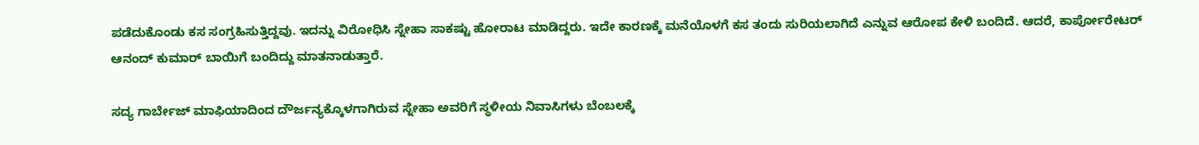ಪಡೆದುಕೊಂಡು ಕಸ ಸಂಗ್ರಹಿಸುತ್ತಿದ್ದವು. ಇದನ್ನು ವಿರೋಧಿಸಿ ಸ್ನೇಹಾ ಸಾಕಷ್ಟು ಹೋರಾಟ ಮಾಡಿದ್ದರು. ಇದೇ ಕಾರಣಕ್ಕೆ ಮನೆಯೊಳಗೆ ಕಸ ತಂದು ಸುರಿಯಲಾಗಿದೆ ಎನ್ನುವ ಆರೋಪ ಕೇಳಿ ಬಂದಿದೆ. ಆದರೆ, ಕಾರ್ಪೋರೇಟರ್ ಆನಂದ್ ಕುಮಾರ್ ಬಾಯಿಗೆ ಬಂದಿದ್ದು ಮಾತನಾಡುತ್ತಾರೆ.

ಸದ್ಯ ಗಾರ್ಬೇಜ್ ಮಾಫಿಯಾದಿಂದ ದೌರ್ಜನ್ಯಕ್ಕೊಳಗಾಗಿರುವ ಸ್ನೇಹಾ ಅವರಿಗೆ ಸ್ಥಳೀಯ ನಿವಾಸಿಗಳು ಬೆಂಬಲಕ್ಕೆ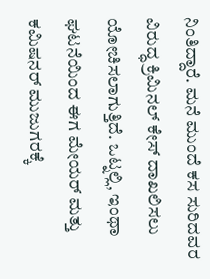ನಿಂತಿದ್ದಾರೆ. ಮನೆ ಮುಂದೆ ಕಸ ಸುರಿದವರ ವಿರುದ್ಧ ಕ್ರಿಮಿನಲ್ ಕೇಸ್ ದಾಖಲಿಸಲು ಯೋಚಿಸಲಾಗುತ್ತಿದೆ. ಒಟ್ನಲ್ಲಿ, ಇಂಥಾ ಘಟನೆಯಿಂದ ಈಗ ಮೇಯರ್ ಮತ್ತು ಕಮಿಷನರ್ ಮುಜುಗರಕ್ಕೆ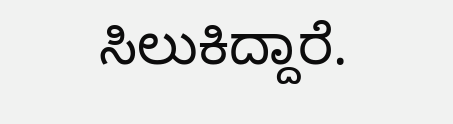ಸಿಲುಕಿದ್ದಾರೆ.